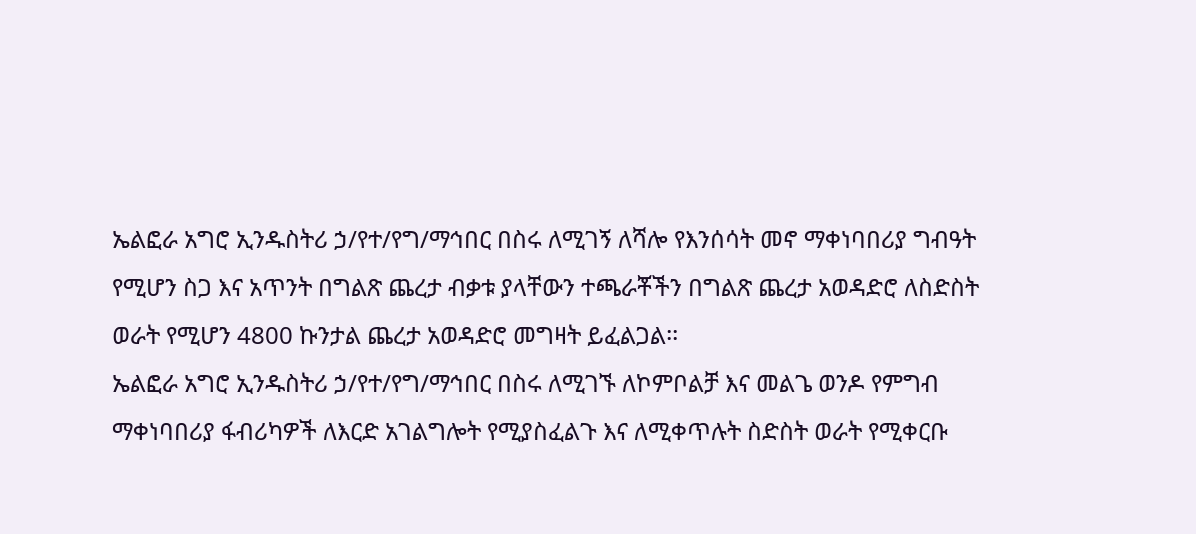ኤልፎራ አግሮ ኢንዱስትሪ ኃ/የተ/የግ/ማኅበር በስሩ ለሚገኝ ለሻሎ የእንሰሳት መኖ ማቀነባበሪያ ግብዓት የሚሆን ስጋ እና አጥንት በግልጽ ጨረታ ብቃቱ ያላቸውን ተጫራቾችን በግልጽ ጨረታ አወዳድሮ ለስድስት ወራት የሚሆን 4800 ኩንታል ጨረታ አወዳድሮ መግዛት ይፈልጋል፡፡
ኤልፎራ አግሮ ኢንዱስትሪ ኃ/የተ/የግ/ማኅበር በስሩ ለሚገኙ ለኮምቦልቻ እና መልጌ ወንዶ የምግብ ማቀነባበሪያ ፋብሪካዎች ለእርድ አገልግሎት የሚያስፈልጉ እና ለሚቀጥሉት ስድስት ወራት የሚቀርቡ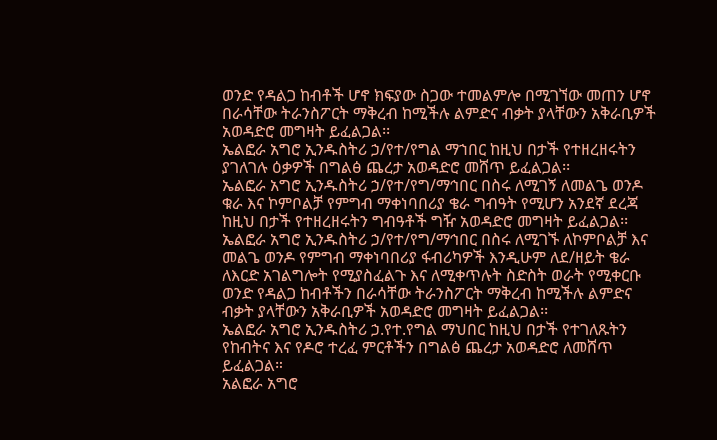ወንድ የዳልጋ ከብቶች ሆኖ ክፍያው ስጋው ተመልምሎ በሚገኘው መጠን ሆኖ በራሳቸው ትራንስፖርት ማቅረብ ከሚችሉ ልምድና ብቃት ያላቸውን አቅራቢዎች አወዳድሮ መግዛት ይፈልጋል፡፡
ኤልፎራ አግሮ ኢንዱስትሪ ኃ/የተ/የግል ማኀበር ከዚህ በታች የተዘረዘሩትን ያገለገሉ ዕቃዎች በግልፅ ጨረታ አወዳድሮ መሸጥ ይፈልጋል፡፡
ኤልፎራ አግሮ ኢንዱስትሪ ኃ/የተ/የግ/ማኅበር በስሩ ለሚገኝ ለመልጌ ወንዶ ቁራ እና ኮምቦልቻ የምግብ ማቀነባበሪያ ቄራ ግብዓት የሚሆን አንደኛ ደረጃ ከዚህ በታች የተዘረዘሩትን ግብዓቶች ግዥ አወዳድሮ መግዛት ይፈልጋል፡፡
ኤልፎራ አግሮ ኢንዱስትሪ ኃ/የተ/የግ/ማኅበር በስሩ ለሚገኙ ለኮምቦልቻ እና መልጌ ወንዶ የምግብ ማቀነባበሪያ ፋብሪካዎች እንዲሁም ለደ/ዘይት ቄራ ለእርድ አገልግሎት የሚያስፈልጉ እና ለሚቀጥሉት ስድስት ወራት የሚቀርቡ ወንድ የዳልጋ ከብቶችን በራሳቸው ትራንስፖርት ማቅረብ ከሚችሉ ልምድና ብቃት ያላቸውን አቅራቢዎች አወዳድሮ መግዛት ይፈልጋል፡፡
ኤልፎራ አግሮ ኢንዱስትሪ ኃ.የተ.የግል ማህበር ከዚህ በታች የተገለጹትን የከብትና እና የዶሮ ተረፈ ምርቶችን በግልፅ ጨረታ አወዳድሮ ለመሸጥ ይፈልጋል።
አልፎራ አግሮ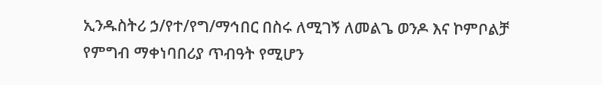ኢንዱስትሪ ኃ/የተ/የግ/ማኅበር በስሩ ለሚገኝ ለመልጌ ወንዶ እና ኮምቦልቻ የምግብ ማቀነባበሪያ ጥብዓት የሚሆን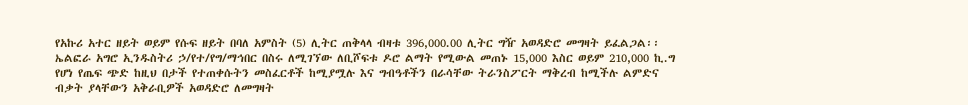የአኩሪ አተር ዘይት ወይም የሱፍ ዘይት በባለ አምስት (5) ሊትር ጠቅላላ ብዛቱ 396,000.00 ሊትር ግዥ አወዳድሮ መግዛት ይፈልጋል፡፡
ኤልፎራ አግሮ ኢንዱስትሪ ኃ/የተ/የግ/ማኅበር በስሩ ለሚገኘው ለቢሾፍቱ ዶሮ ልማት የሚውል መጠኑ 15,000 እስር ወይም 210,000 ኪ.ግ የሆነ የጤፍ ጭድ ከዚህ በታች የተጠቀሱትን መስፈርቶች ከሚያሟሉ እና ግብዓቶችን በራሳቸው ትራንስፖርት ማቅረብ ከሚችሉ ልምድና ብቃት ያላቸውን አቅራቢዎች አወዳድሮ ለመግዛት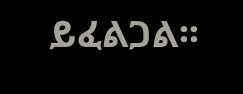ይፈልጋል፡፡